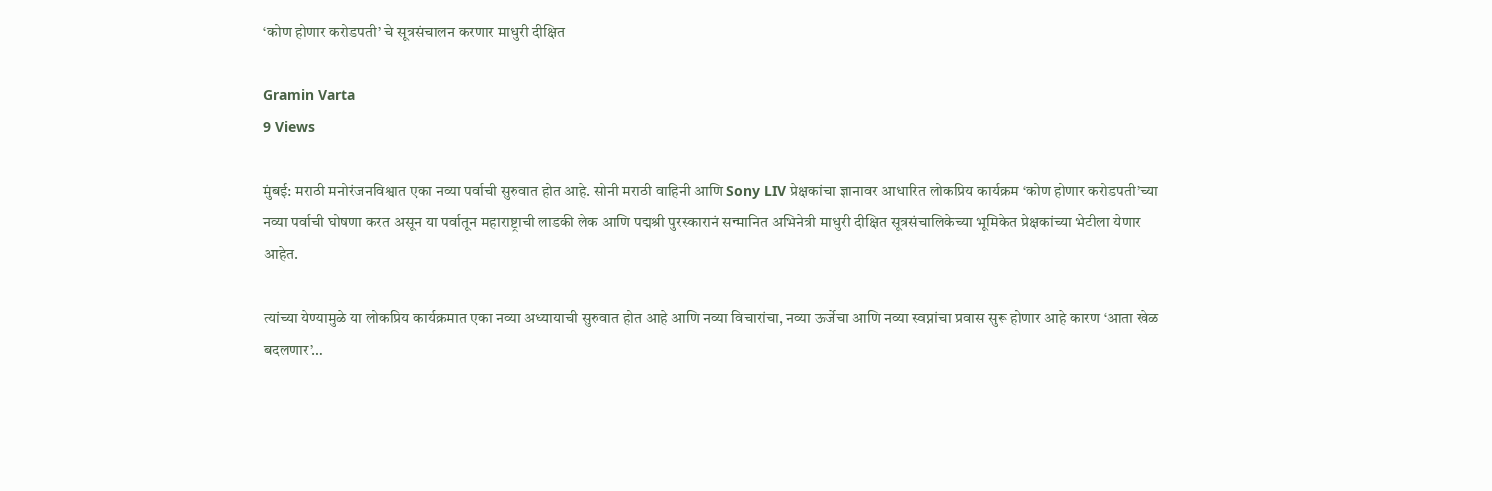‘कोण होणार करोडपती’ चे सूत्रसंचालन करणार माधुरी दीक्षित

Gramin Varta
9 Views

मुंबई: मराठी मनोरंजनविश्वात एका नव्या पर्वाची सुरुवात होत आहे. सोनी मराठी वाहिनी आणि Sony LIV प्रेक्षकांचा ज्ञानावर आधारित लोकप्रिय कार्यक्रम ‘कोण होणार करोडपती’च्या नव्या पर्वाची घोषणा करत असून या पर्वातून महाराष्ट्राची लाडकी लेक आणि पद्मश्री पुरस्कारानं सन्मानित अभिनेत्री माधुरी दीक्षित सूत्रसंचालिकेच्या भूमिकेत प्रेक्षकांच्या भेटीला येणार आहेत.

त्यांच्या येण्यामुळे या लोकप्रिय कार्यक्रमात एका नव्या अध्यायाची सुरुवात होत आहे आणि नव्या विचारांचा, नव्या ऊर्जेचा आणि नव्या स्वप्नांचा प्रवास सुरू होणार आहे कारण ‘आता खेळ बदलणार’…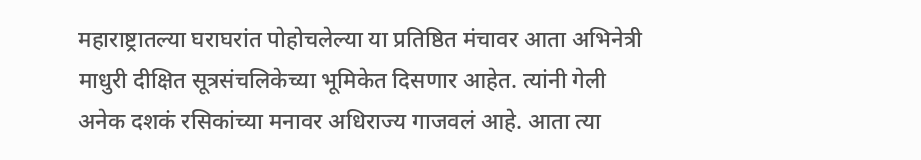महाराष्ट्रातल्या घराघरांत पोहोचलेल्या या प्रतिष्ठित मंचावर आता अभिनेत्री माधुरी दीक्षित सूत्रसंचलिकेच्या भूमिकेत दिसणार आहेत. त्यांनी गेली अनेक दशकं रसिकांच्या मनावर अधिराज्य गाजवलं आहे. आता त्या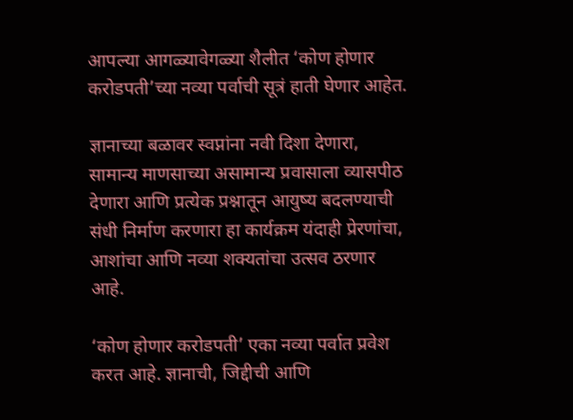आपल्या आगळ्यावेगळ्या शैलीत ‘कोण होणार करोडपती’च्या नव्या पर्वाची सूत्रं हाती घेणार आहेत.

ज्ञानाच्या बळावर स्वप्नांना नवी दिशा देणारा, सामान्य माणसाच्या असामान्य प्रवासाला व्यासपीठ देणारा आणि प्रत्येक प्रश्नातून आयुष्य बदलण्याची संधी निर्माण करणारा हा कार्यक्रम यंदाही प्रेरणांचा, आशांचा आणि नव्या शक्यतांचा उत्सव ठरणार आहे.

‘कोण होणार करोडपती’ एका नव्या पर्वात प्रवेश करत आहे. ज्ञानाची, जिद्दीची आणि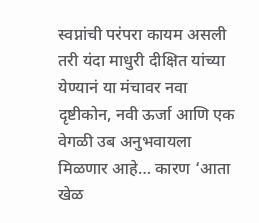स्वप्नांची परंपरा कायम असली तरी यंदा माधुरी दीक्षित यांच्या येण्यानं या मंचावर नवा दृष्टीकोन, नवी ऊर्जा आणि एक वेगळी उब अनुभवायला मिळणार आहे… कारण ‘आता खेळ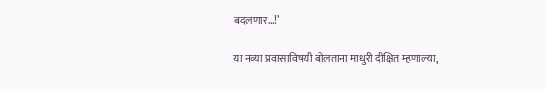बदलणार…!’

या नव्या प्रवासाविषयी बोलताना माधुरी दीक्षित म्हणाल्या,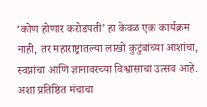‘कोण होणार करोडपती’ हा केवळ एक कार्यक्रम नाही, तर महाराष्ट्रातल्या लाखो कुटुंबांच्या आशांचा, स्वप्नांचा आणि ज्ञानावरच्या विश्वासाचा उत्सव आहे. अशा प्रतिष्ठित मंचाचा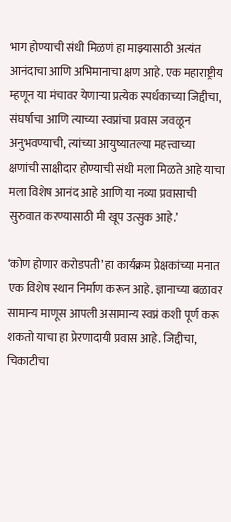भाग होण्याची संधी मिळणं हा माझ्यासाठी अत्यंत आनंदाचा आणि अभिमानाचा क्षण आहे. एक महाराष्ट्रीय म्हणून या मंचावर येणाऱ्या प्रत्येक स्पर्धकाच्या जिद्दीचा, संघर्षाचा आणि त्याच्या स्वप्नांचा प्रवास जवळून अनुभवण्याची, त्यांच्या आयुष्यातल्या महत्त्वाच्या क्षणांची साक्षीदार होण्याची संधी मला मिळते आहे याचा मला विशेष आनंद आहे आणि या नव्या प्रवासाची सुरुवात करण्यासाठी मी खूप उत्सुक आहे.’

‘कोण होणार करोडपती’ हा कार्यक्रम प्रेक्षकांच्या मनात एक विशेष स्थान निर्माण करून आहे. ज्ञानाच्या बळावर सामान्य माणूस आपली असामान्य स्वप्नं कशी पूर्ण करू शकतो याचा हा प्रेरणादायी प्रवास आहे. जिद्दीचा, चिकाटीचा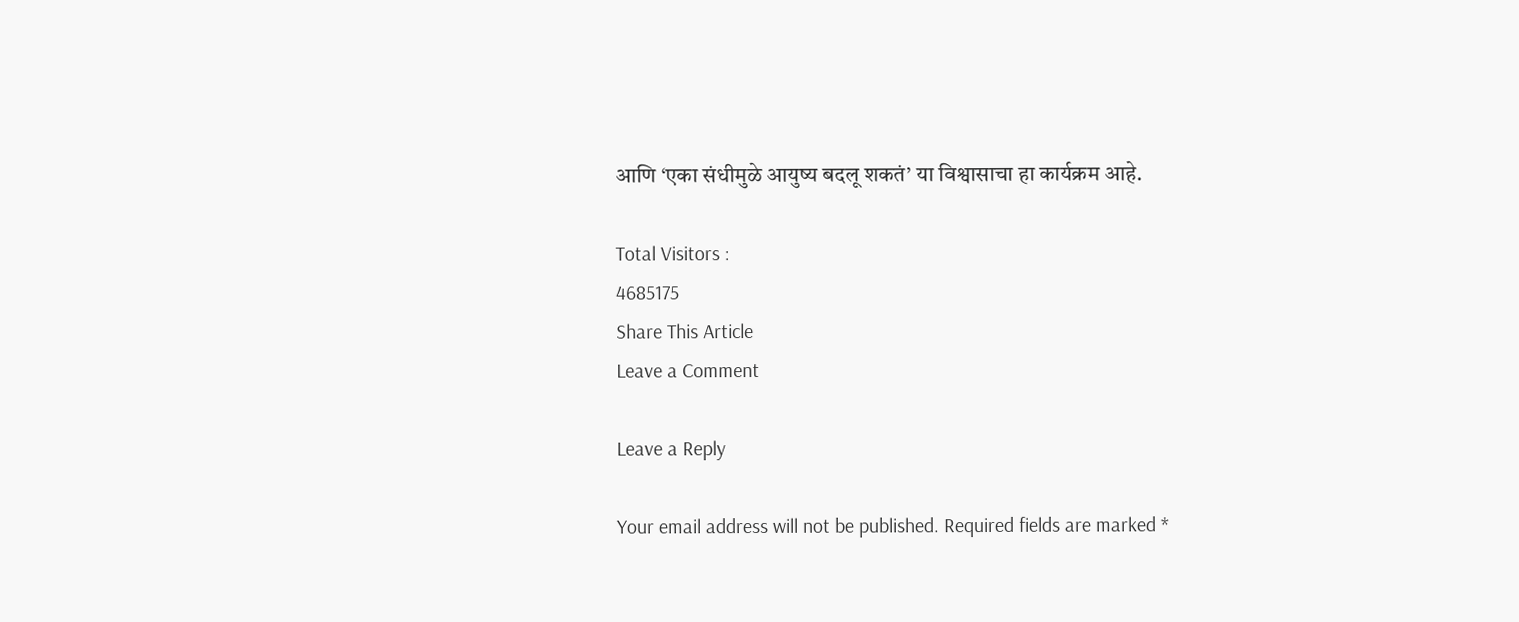आणि ‘एका संधीमुळे आयुष्य बदलू शकतं’ या विश्वासाचा हा कार्यक्रम आहे.

Total Visitors :
4685175
Share This Article
Leave a Comment

Leave a Reply

Your email address will not be published. Required fields are marked *